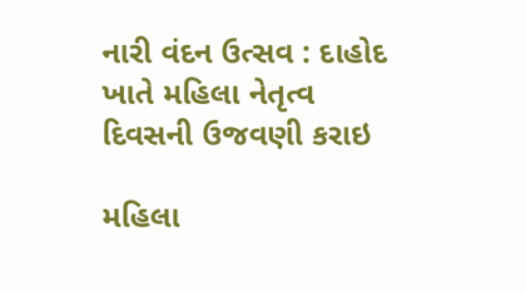નારી વંદન ઉત્સવ : દાહોદ ખાતે મહિલા નેતૃત્વ દિવસની ઉજવણી કરાઇ

મહિલા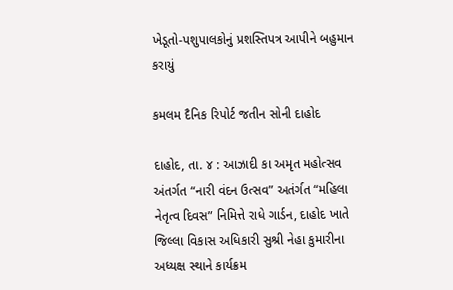ખેડૂતો-પશુપાલકોનું પ્રશસ્તિપત્ર આપીને બહુમાન કરાયું

કમલમ દૈનિક રિપોર્ટ જતીન સોની દાહોદ

દાહોદ, તા. ૪ : આઝાદી કા અમૃત મહોત્સવ અંતર્ગત “નારી વંદન ઉત્સવ” અતંર્ગત “મહિલા નેતૃત્વ દિવસ” નિમિત્તે રાધે ગાર્ડન, દાહોદ ખાતે જિલ્લા વિકાસ અધિકારી સુશ્રી નેહા કુમારીના અધ્યક્ષ સ્થાને કાર્યક્રમ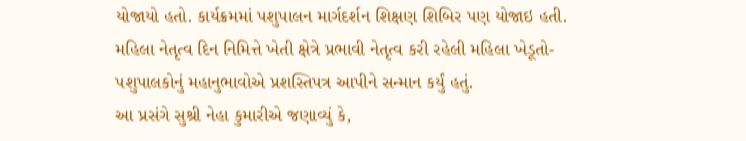યોજાયો હતો. કાર્યક્રમમાં પશુપાલન માર્ગદર્શન શિક્ષણ શિબિર પણ યોજાઇ હતી. મહિલા નેતૃત્વ દિન નિમિત્તે ખેતી ક્ષેત્રે પ્રભાવી નેતૃત્વ કરી રહેલી મહિલા ખેડૂતો-પશુપાલકોનું મહાનુભાવોએ પ્રશસ્તિપત્ર આપીને સન્માન કર્યું હતું.
આ પ્રસંગે સુશ્રી નેહા કુમારીએ જણાવ્યું કે,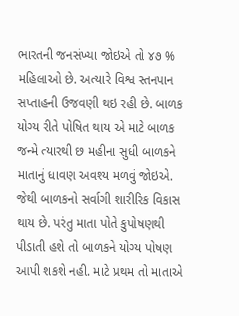ભારતની જનસંખ્યા જોઇએ તો ૪૭ % મહિલાઓ છે. અત્યારે વિશ્વ સ્તનપાન સપ્તાહની ઉજવણી થઇ રહી છે. બાળક યોગ્ય રીતે પોષિત થાય એ માટે બાળક જન્મે ત્યારથી છ મહીના સુધી બાળકને માતાનું ધાવણ અવશ્ય મળવું જોઇએ. જેથી બાળકનો સર્વાગી શારીરિક વિકાસ થાય છે. પરંતુ માતા પોતે કુપોષણથી પીડાતી હશે તો બાળકને યોગ્ય પોષણ આપી શકશે નહી. માટે પ્રથમ તો માતાએ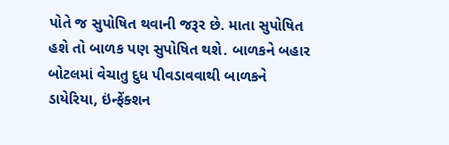પોતે જ સુપોષિત થવાની જરૂર છે. માતા સુપોષિત હશે તો બાળક પણ સુપોષિત થશે. બાળકને બહાર બોટલમાં વેચાતુ દુધ પીવડાવવાથી બાળકને ડાયેરિયા, ઇંન્ફેંક્શન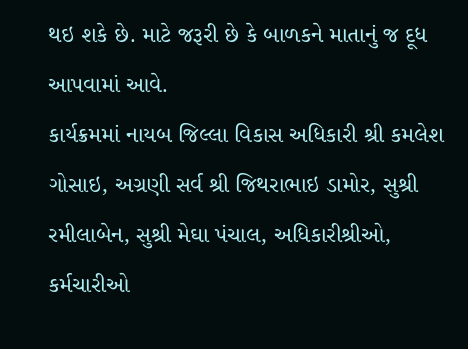થઇ શકે છે. માટે જરૂરી છે કે બાળકને માતાનું જ દૂધ આપવામાં આવે.
કાર્યક્રમમાં નાયબ જિલ્લા વિકાસ અધિકારી શ્રી કમલેશ ગોસાઇ, અગ્રણી સર્વ શ્રી જિથરાભાઇ ડામોર, સુશ્રી રમીલાબેન, સુશ્રી મેઘા પંચાલ, અધિકારીશ્રીઓ, કર્મચારીઓ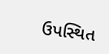ઉપસ્થિત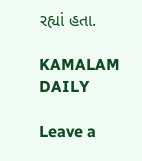રહ્યાં હતા.

KAMALAM DAILY

Leave a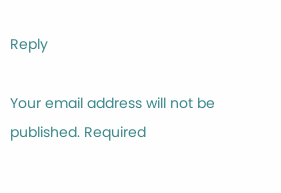Reply

Your email address will not be published. Required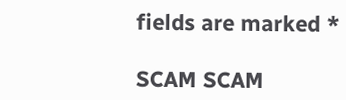fields are marked *

SCAM SCAM